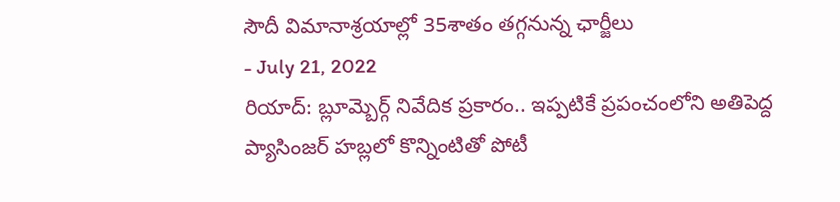సౌదీ విమానాశ్రయాల్లో 35శాతం తగ్గనున్న ఛార్జీలు
- July 21, 2022
రియాద్: బ్లూమ్బెర్గ్ నివేదిక ప్రకారం.. ఇప్పటికే ప్రపంచంలోని అతిపెద్ద ప్యాసింజర్ హబ్లలో కొన్నింటితో పోటీ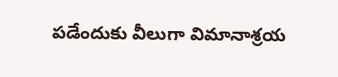పడేందుకు వీలుగా విమానాశ్రయ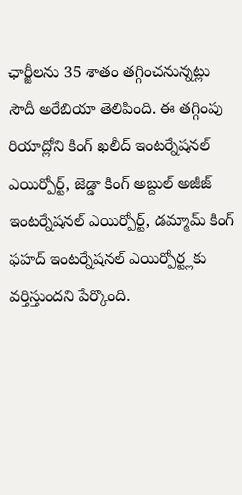ఛార్జీలను 35 శాతం తగ్గించనున్నట్లు సౌదీ అరేబియా తెలిపింది. ఈ తగ్గింపు రియాద్లోని కింగ్ ఖలీద్ ఇంటర్నేషనల్ ఎయిర్పోర్ట్, జెడ్డా కింగ్ అబ్దుల్ అజీజ్ ఇంటర్నేషనల్ ఎయిర్పోర్ట్, డమ్మామ్ కింగ్ ఫహద్ ఇంటర్నేషనల్ ఎయిర్పోర్ట్లకు వర్తిస్తుందని పేర్కొంది.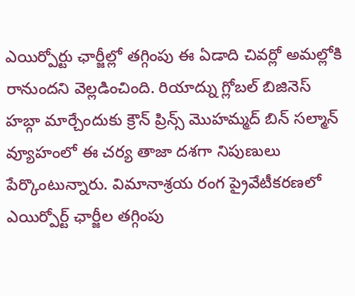ఎయిర్పోర్టు ఛార్జీల్లో తగ్గింపు ఈ ఏడాది చివర్లో అమల్లోకి రానుందని వెల్లడించింది. రియాద్ను గ్లోబల్ బిజినెస్ హబ్గా మార్చేందుకు క్రౌన్ ప్రిన్స్ మొహమ్మద్ బిన్ సల్మాన్ వ్యూహంలో ఈ చర్య తాజా దశగా నిపుణులు పేర్కొంటున్నారు. విమానాశ్రయ రంగ ప్రైవేటీకరణలో ఎయిర్పోర్ట్ ఛార్జీల తగ్గింపు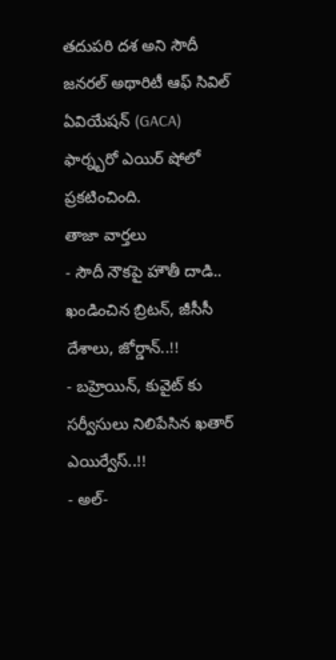తదుపరి దశ అని సౌదీ జనరల్ అథారిటీ ఆఫ్ సివిల్ ఏవియేషన్ (GACA) ఫార్న్బరో ఎయిర్ షోలో ప్రకటించింది.
తాజా వార్తలు
- సౌదీ నౌకపై హౌతీ దాడి.. ఖండించిన బ్రిటన్, జీసీసీ దేశాలు, జోర్డాన్..!!
- బహ్రెయిన్, కువైట్ కు సర్వీసులు నిలిపేసిన ఖతార్ ఎయిర్వేస్..!!
- అల్-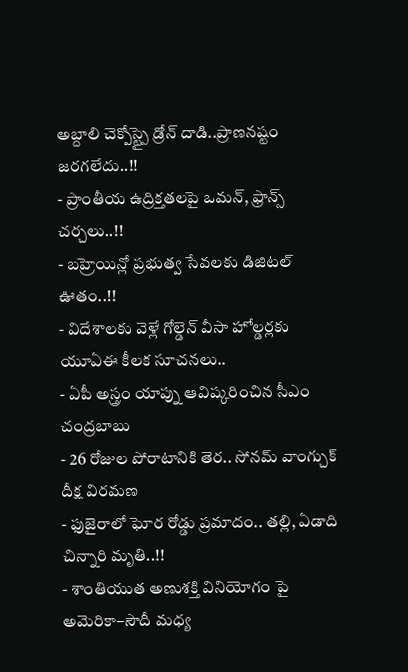అబ్దాలి చెక్పోస్ట్పై డ్రోన్ దాడి..ప్రాణనష్టం జరగలేదు..!!
- ప్రాంతీయ ఉద్రిక్తతలపై ఒమన్, ఫ్రాన్స్ చర్చలు..!!
- బహ్రెయిన్లో ప్రభుత్వ సేవలకు డిజిటల్ ఊతం..!!
- విదేశాలకు వెళ్లే గోల్డెన్ వీసా హోల్డర్లకు యూఏఈ కీలక సూచనలు..
- ఏపీ అస్త్రం యాప్ను ఆవిష్కరించిన సీఎం చంద్రబాబు
- 26 రోజుల పోరాటానికి తెర.. సోనమ్ వాంగ్చుక్ దీక్ష విరమణ
- ఫుజైరాలో ఘోర రోడ్డు ప్రమాదం.. తల్లి, ఏడాది చిన్నారి మృతి..!!
- శాంతియుత అణుశక్తి వినియోగం పై అమెరికా–సౌదీ మధ్య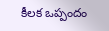కీలక ఒప్పందం